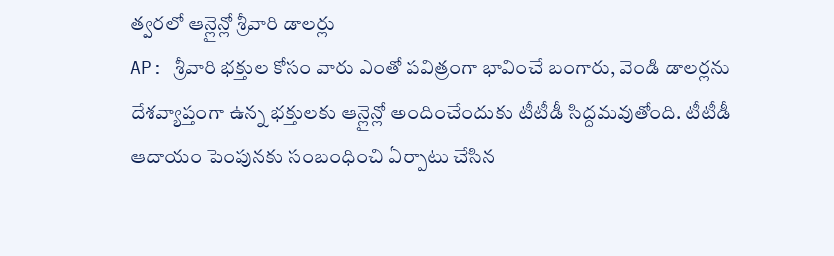త్వరలో ఆన్లైన్లో శ్రీవారి డాలర్లు
AP: శ్రీవారి భక్తుల కోసం వారు ఎంతో పవిత్రంగా భావించే బంగారు, వెండి డాలర్లను దేశవ్యాప్తంగా ఉన్న భక్తులకు ఆన్లైన్లో అందించేందుకు టీటీడీ సిద్దమవుతోంది. టీటీడీ ఆదాయం పెంపునకు సంబంధించి ఏర్పాటు చేసిన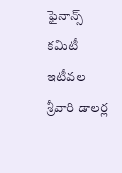ఫైనాన్స్ కమిటీ ఇటీవల శ్రీవారి డాలర్ల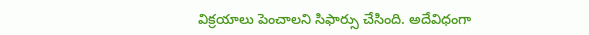విక్రయాలు పెంచాలని సిఫార్సు చేసింది. అదేవిధంగా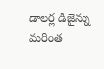డాలర్ల డిజైన్ను మరింత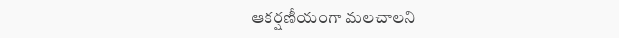ఆకర్షణీయంగా మలచాలని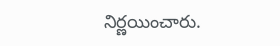నిర్ణయించారు.